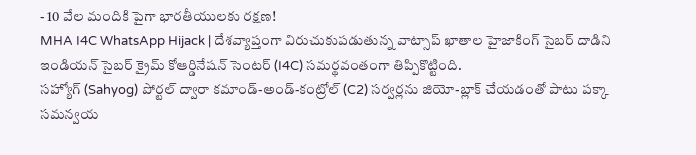- 10 వేల మందికి పైగా భారతీయులకు రక్షణ!
MHA I4C WhatsApp Hijack | దేశవ్యాప్తంగా విరుచుకుపడుతున్న వాట్సాప్ ఖాతాల హైజాకింగ్ సైబర్ దాడిని ఇండియన్ సైబర్ క్రైమ్ కోఆర్డినేషన్ సెంటర్ (I4C) సమర్థవంతంగా తిప్పికొట్టింది.
సహ్యోగ్ (Sahyog) పోర్టల్ ద్వారా కమాండ్-అండ్-కంట్రోల్ (C2) సర్వర్లను జియో-బ్లాక్ చేయడంతో పాటు పక్కా సమన్వయ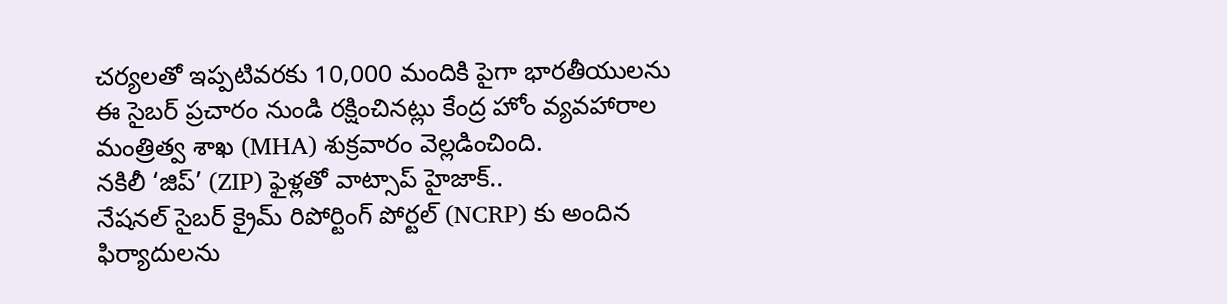చర్యలతో ఇప్పటివరకు 10,000 మందికి పైగా భారతీయులను ఈ సైబర్ ప్రచారం నుండి రక్షించినట్లు కేంద్ర హోం వ్యవహారాల మంత్రిత్వ శాఖ (MHA) శుక్రవారం వెల్లడించింది.
నకిలీ ‘జిప్’ (ZIP) ఫైళ్లతో వాట్సాప్ హైజాక్..
నేషనల్ సైబర్ క్రైమ్ రిపోర్టింగ్ పోర్టల్ (NCRP) కు అందిన ఫిర్యాదులను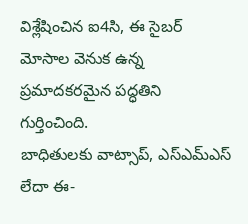విశ్లేషించిన ఐ4సి, ఈ సైబర్ మోసాల వెనుక ఉన్న ప్రమాదకరమైన పద్ధతిని గుర్తించింది.
బాధితులకు వాట్సాప్, ఎస్ఎమ్ఎస్ లేదా ఈ-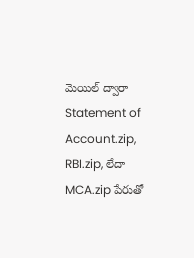మెయిల్ ద్వారా Statement of Account.zip, RBI.zip, లేదా MCA.zip పేరుతో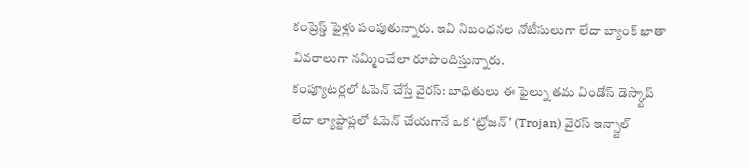కంప్రెస్డ్ ఫైళ్లు పంపుతున్నారు. ఇవి నిబంధనల నోటీసులుగా లేదా బ్యాంక్ ఖాతా వివరాలుగా నమ్మించేలా రూపొందిస్తున్నారు.
కంప్యూటర్లలో ఓపెన్ చేస్తే వైరస్: బాధితులు ఈ ఫైల్ను తమ విండోస్ డెస్క్టాప్ లేదా ల్యాప్టాప్లలో ఓపెన్ చేయగానే ఒక ‘ట్రోజన్’ (Trojan) వైరస్ ఇన్స్టాల్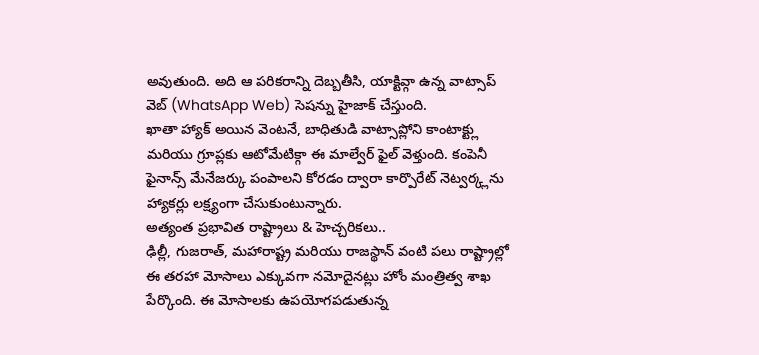అవుతుంది. అది ఆ పరికరాన్ని దెబ్బతీసి, యాక్టివ్గా ఉన్న వాట్సాప్ వెబ్ (WhatsApp Web) సెషన్ను హైజాక్ చేస్తుంది.
ఖాతా హ్యాక్ అయిన వెంటనే, బాధితుడి వాట్సాప్లోని కాంటాక్ట్లు మరియు గ్రూప్లకు ఆటోమేటిక్గా ఈ మాల్వేర్ ఫైల్ వెళ్తుంది. కంపెనీ ఫైనాన్స్ మేనేజర్కు పంపాలని కోరడం ద్వారా కార్పొరేట్ నెట్వర్క్లను హ్యాకర్లు లక్ష్యంగా చేసుకుంటున్నారు.
అత్యంత ప్రభావిత రాష్ట్రాలు & హెచ్చరికలు..
ఢిల్లీ, గుజరాత్, మహారాష్ట్ర మరియు రాజస్థాన్ వంటి పలు రాష్ట్రాల్లో ఈ తరహా మోసాలు ఎక్కువగా నమోదైనట్లు హోం మంత్రిత్వ శాఖ పేర్కొంది. ఈ మోసాలకు ఉపయోగపడుతున్న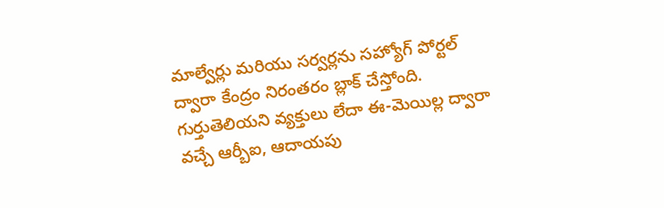మాల్వేర్లు మరియు సర్వర్లను సహ్యోగ్ పోర్టల్ ద్వారా కేంద్రం నిరంతరం బ్లాక్ చేస్తోంది.
గుర్తుతెలియని వ్యక్తులు లేదా ఈ-మెయిల్ల ద్వారా వచ్చే ఆర్బీఐ, ఆదాయపు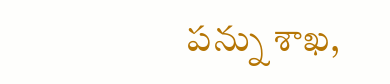పన్ను శాఖ,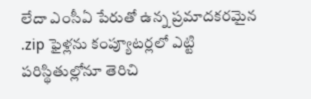లేదా ఎంసీఏ పేరుతో ఉన్న ప్రమాదకరమైన .zip ఫైళ్లను కంప్యూటర్లలో ఎట్టి పరిస్థితుల్లోనూ తెరిచి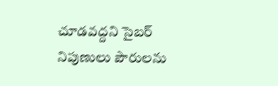చూడవద్దని సైబర్ నిపుణులు పౌరులను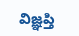విజ్ఞప్తి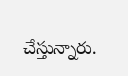చేస్తున్నారు.